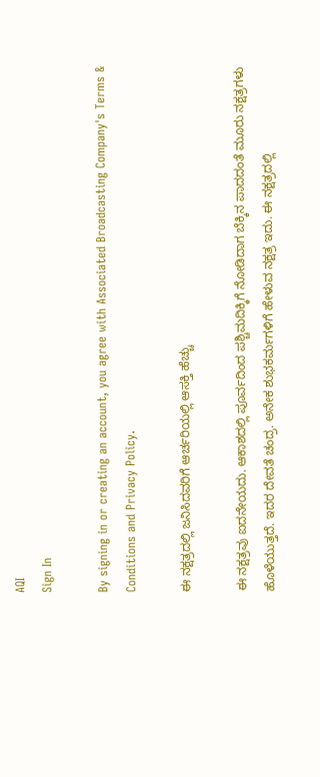AQI
Sign In

By signing in or creating an account, you agree with Associated Broadcasting Company's Terms & Conditions and Privacy Policy.

ಈ ನಕ್ಷತ್ರದಲ್ಲಿ ಜನಿಸಿದವರಿಗೆ ಆರ್ಚರಿಯಲ್ಲಿ ಆಸಕ್ತಿ ಹೆಚ್ಚು

ಈ ನಕ್ಷತ್ರವು ಐದನೇಯದು. ಆಕಾಶದಲ್ಲಿ ಪೂರ್ವದಿಂದ ಪಶ್ಚಿಮದಿಕ್ಕಿಗೆ ನೋಡಿದಾಗ ಬೆಕ್ಕಿನ ಪಾದದಂತೆ ಮೂರು ನಕ್ಷತ್ರಗಳು ಹೊಳೆಯುತ್ತದೆ. ಇದರ ದೇವತೆ ಚಂದ್ರ. ಅನೇಕ ಶುಭಕರ್ಮಗಳಿಗೆ ಹೇಳುವ ನಕ್ಷತ್ರ ಇದು. ಈ ನಕ್ಷತ್ರದಲ್ಲಿ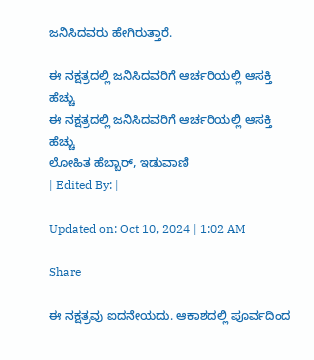ಜನಿಸಿದವರು ಹೇಗಿರುತ್ತಾರೆ.

ಈ ನಕ್ಷತ್ರದಲ್ಲಿ ಜನಿಸಿದವರಿಗೆ ಆರ್ಚರಿಯಲ್ಲಿ ಆಸಕ್ತಿ ಹೆಚ್ಚು
ಈ ನಕ್ಷತ್ರದಲ್ಲಿ ಜನಿಸಿದವರಿಗೆ ಆರ್ಚರಿಯಲ್ಲಿ ಆಸಕ್ತಿ ಹೆಚ್ಚು
ಲೋಹಿತ ಹೆಬ್ಬಾರ್, ಇಡುವಾಣಿ
| Edited By: |

Updated on: Oct 10, 2024 | 1:02 AM

Share

ಈ ನಕ್ಷತ್ರವು ಐದನೇಯದು. ಆಕಾಶದಲ್ಲಿ ಪೂರ್ವದಿಂದ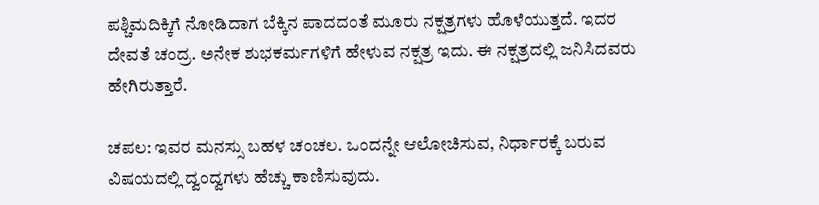ಪಶ್ಚಿಮದಿಕ್ಕಿಗೆ ನೋಡಿದಾಗ ಬೆಕ್ಕಿನ ಪಾದದಂತೆ ಮೂರು ನಕ್ಷತ್ರಗಳು ಹೊಳೆಯುತ್ತದೆ. ಇದರ ದೇವತೆ ಚಂದ್ರ. ಅನೇಕ ಶುಭಕರ್ಮಗಳಿಗೆ ಹೇಳುವ ನಕ್ಷತ್ರ ಇದು. ಈ ನಕ್ಷತ್ರದಲ್ಲಿ ಜನಿಸಿದವರು ಹೇಗಿರುತ್ತಾರೆ.

ಚಪಲ: ಇವರ ಮನಸ್ಸು ಬಹಳ ಚಂಚಲ. ಒಂದನ್ನೇ ಆಲೋಚಿಸುವ, ನಿರ್ಧಾರಕ್ಕೆ ಬರುವ ವಿಷಯದಲ್ಲಿ ದ್ವಂದ್ವಗಳು ಹೆಚ್ಚು ಕಾಣಿಸುವುದು.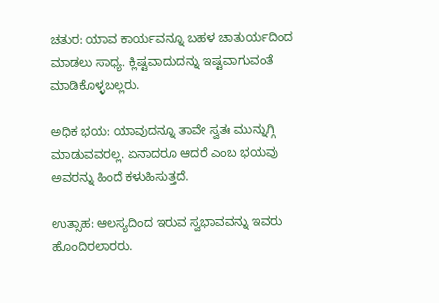ಚತುರ: ಯಾವ ಕಾರ್ಯವನ್ನೂ ಬಹಳ ಚಾತುರ್ಯದಿಂದ ಮಾಡಲು ಸಾಧ್ಯ. ಕ್ಲಿಷ್ಟವಾದುದನ್ನು ಇಷ್ಟವಾಗುವಂತೆ ಮಾಡಿಕೊಳ್ಳಬಲ್ಲರು.

ಅಧಿಕ ಭಯ: ಯಾವುದನ್ನೂ ತಾವೇ ಸ್ವತಃ ಮುನ್ನುಗ್ಗಿ ಮಾಡುವವರಲ್ಲ. ಏನಾದರೂ ಆದರೆ ಎಂಬ ಭಯವು ಅವರನ್ನು ಹಿಂದೆ ಕಳುಹಿಸುತ್ತದೆ.

ಉತ್ಸಾಹ: ಆಲಸ್ಯದಿಂದ ಇರುವ ಸ್ವಭಾವವನ್ನು ಇವರು ಹೊಂದಿರಲಾರರು.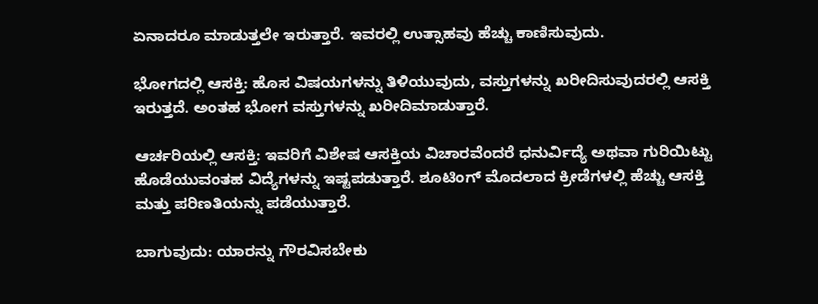ಏನಾದರೂ ಮಾಡುತ್ತಲೇ ಇರುತ್ತಾರೆ. ಇವರಲ್ಲಿ ಉತ್ಸಾಹವು ಹೆಚ್ಚು ಕಾಣಿಸುವುದು.

ಭೋಗದಲ್ಲಿ ಆಸಕ್ತಿ: ಹೊಸ ವಿಷಯಗಳನ್ನು ತಿಳಿಯುವುದು, ವಸ್ತುಗಳನ್ನು ಖರೀದಿಸುವುದರಲ್ಲಿ ಆಸಕ್ತಿ ಇರುತ್ತದೆ. ಅಂತಹ ಭೋಗ ವಸ್ತುಗಳನ್ನು ಖರೀದಿಮಾಡುತ್ತಾರೆ.

ಆರ್ಚರಿಯಲ್ಲಿ ಆಸಕ್ತಿ: ಇವರಿಗೆ ವಿಶೇಷ ಆಸಕ್ತಿಯ ವಿಚಾರವೆಂದರೆ ಧನುರ್ವಿದ್ಯೆ ಅಥವಾ ಗುರಿಯಿಟ್ಟು ಹೊಡೆಯುವಂತಹ ವಿದ್ಯೆಗಳನ್ನು ಇಷ್ಟಪಡುತ್ತಾರೆ. ಶೂಟಿಂಗ್ ಮೊದಲಾದ ಕ್ರೀಡೆಗಳಲ್ಲಿ ಹೆಚ್ಚು ಆಸಕ್ತಿ ಮತ್ತು ಪರಿಣತಿಯನ್ನು ಪಡೆಯುತ್ತಾರೆ.

ಬಾಗುವುದು: ಯಾರನ್ನು ಗೌರವಿಸಬೇಕು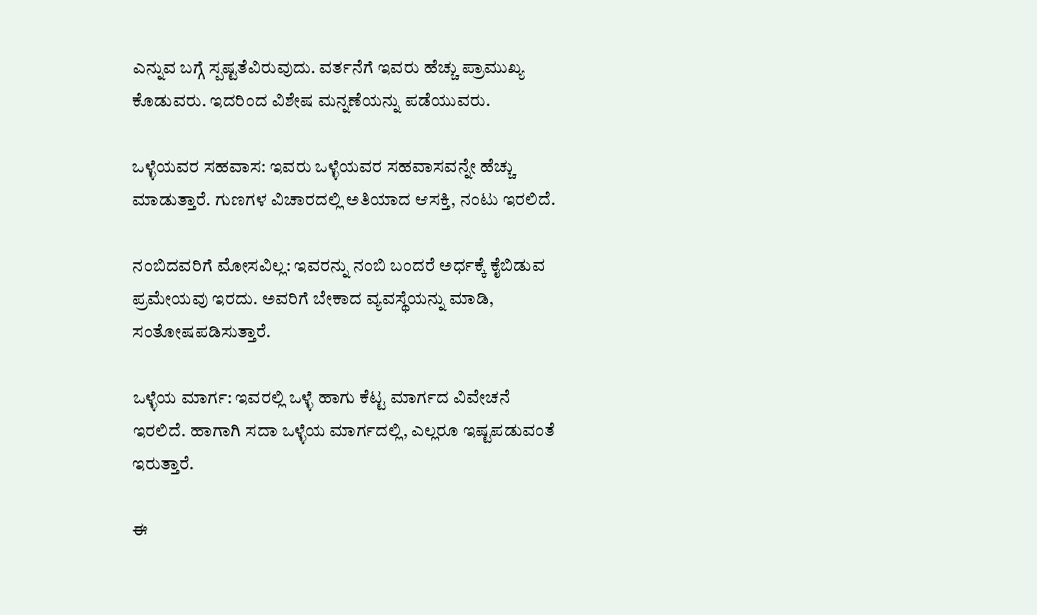ಎನ್ನುವ ಬಗ್ಗೆ ಸ್ಪಷ್ಟತೆವಿರುವುದು. ವರ್ತನೆಗೆ ಇವರು ಹೆಚ್ಚು ಪ್ರಾಮುಖ್ಯ ಕೊಡುವರು. ಇದರಿಂದ ವಿಶೇಷ ಮನ್ನಣೆಯನ್ನು ಪಡೆಯುವರು.

ಒಳ್ಳೆಯವರ ಸಹವಾಸ: ಇವರು ಒಳ್ಳೆಯವರ ಸಹವಾಸವನ್ನೇ ಹೆಚ್ಚು ಮಾಡುತ್ತಾರೆ. ಗುಣಗಳ ವಿಚಾರದಲ್ಲಿ ಅತಿಯಾದ ಆಸಕ್ತಿ, ನಂಟು ಇರಲಿದೆ.

ನಂಬಿದವರಿಗೆ ಮೋಸವಿಲ್ಲ: ಇವರನ್ನು ನಂಬಿ ಬಂದರೆ ಅರ್ಧಕ್ಕೆ ಕೈಬಿಡುವ ಪ್ರಮೇಯವು ಇರದು. ಅವರಿಗೆ ಬೇಕಾದ ವ್ಯವಸ್ಥೆಯನ್ನು ಮಾಡಿ, ಸಂತೋಷಪಡಿಸುತ್ತಾರೆ.

ಒಳ್ಳೆಯ ಮಾರ್ಗ: ಇವರಲ್ಲಿ ಒಳ್ಳೆ ಹಾಗು ಕೆಟ್ಟ ಮಾರ್ಗದ ವಿವೇಚನೆ ಇರಲಿದೆ. ಹಾಗಾಗಿ ಸದಾ ಒಳ್ಳೆಯ ಮಾರ್ಗದಲ್ಲಿ, ಎಲ್ಲರೂ ಇಷ್ಟಪಡುವಂತೆ ಇರುತ್ತಾರೆ.

ಈ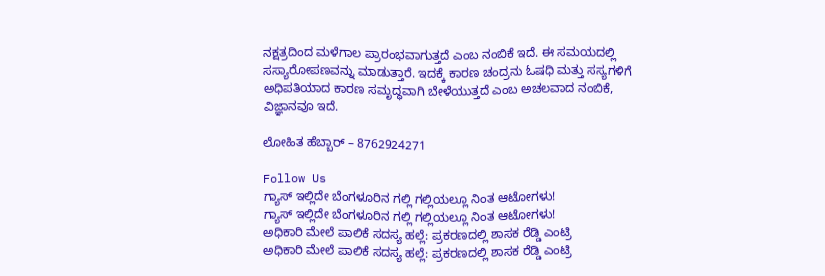ನಕ್ಷತ್ರದಿಂದ‌ ಮಳೆಗಾಲ ಪ್ರಾರಂಭವಾಗುತ್ತದೆ ಎಂಬ ನಂಬಿಕೆ ಇದೆ. ಈ ಸಮಯದಲ್ಲಿ ಸಸ್ಯಾರೋಪಣವನ್ನು ಮಾಡುತ್ತಾರೆ. ಇದಕ್ಕೆ ಕಾರಣ ಚಂದ್ರನು ಓಷಧಿ ಮತ್ತು ಸಸ್ಯಗಳಿಗೆ ಅಧಿಪತಿಯಾದ ಕಾರಣ ಸಮೃದ್ಧವಾಗಿ ಬೇಳೆಯುತ್ತದೆ ಎಂಬ ಅಚಲವಾದ ನಂಬಿಕೆ, ವಿಜ್ಞಾನವೂ ಇದೆ.

ಲೋಹಿತ ಹೆಬ್ಬಾರ್ – 8762924271

Follow Us
ಗ್ಯಾಸ್ ಇಲ್ಲಿದೇ ಬೆಂಗಳೂರಿನ ಗಲ್ಲಿ ಗಲ್ಲಿಯಲ್ಲೂ ನಿಂತ ಆಟೋಗಳು!
ಗ್ಯಾಸ್ ಇಲ್ಲಿದೇ ಬೆಂಗಳೂರಿನ ಗಲ್ಲಿ ಗಲ್ಲಿಯಲ್ಲೂ ನಿಂತ ಆಟೋಗಳು!
ಅಧಿಕಾರಿ ಮೇಲೆ ಪಾಲಿಕೆ ಸದಸ್ಯ ಹಲ್ಲೆ: ಪ್ರಕರಣದಲ್ಲಿ ಶಾಸಕ ರೆಡ್ಡಿ ಎಂಟ್ರಿ
ಅಧಿಕಾರಿ ಮೇಲೆ ಪಾಲಿಕೆ ಸದಸ್ಯ ಹಲ್ಲೆ: ಪ್ರಕರಣದಲ್ಲಿ ಶಾಸಕ ರೆಡ್ಡಿ ಎಂಟ್ರಿ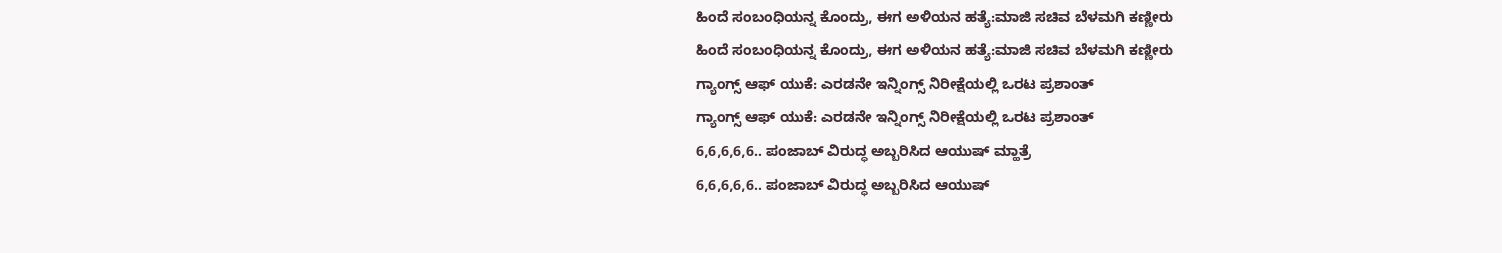ಹಿಂದೆ ಸಂಬಂಧಿಯನ್ನ ಕೊಂದ್ರು, ಈಗ ಅಳಿಯನ ಹತ್ಯೆ:ಮಾಜಿ ಸಚಿವ ಬೆಳಮಗಿ ಕಣ್ಣೀರು
ಹಿಂದೆ ಸಂಬಂಧಿಯನ್ನ ಕೊಂದ್ರು, ಈಗ ಅಳಿಯನ ಹತ್ಯೆ:ಮಾಜಿ ಸಚಿವ ಬೆಳಮಗಿ ಕಣ್ಣೀರು
ಗ್ಯಾಂಗ್ಸ್ ಆಫ್ ಯುಕೆ: ಎರಡನೇ ಇನ್ನಿಂಗ್ಸ್ ನಿರೀಕ್ಷೆಯಲ್ಲಿ ಒರಟ ಪ್ರಶಾಂತ್
ಗ್ಯಾಂಗ್ಸ್ ಆಫ್ ಯುಕೆ: ಎರಡನೇ ಇನ್ನಿಂಗ್ಸ್ ನಿರೀಕ್ಷೆಯಲ್ಲಿ ಒರಟ ಪ್ರಶಾಂತ್
6,6,6,6,6.. ಪಂಜಾಬ್ ವಿರುದ್ಧ ಅಬ್ಬರಿಸಿದ ಆಯುಷ್ ಮ್ಹಾತ್ರೆ
6,6,6,6,6.. ಪಂಜಾಬ್ ವಿರುದ್ಧ ಅಬ್ಬರಿಸಿದ ಆಯುಷ್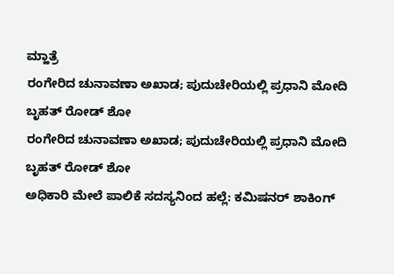ಮ್ಹಾತ್ರೆ
ರಂಗೇರಿದ ಚುನಾವಣಾ ಅಖಾಡ; ಪುದುಚೇರಿಯಲ್ಲಿ ಪ್ರಧಾನಿ ಮೋದಿ ಬೃಹತ್ ರೋಡ್ ಶೋ
ರಂಗೇರಿದ ಚುನಾವಣಾ ಅಖಾಡ; ಪುದುಚೇರಿಯಲ್ಲಿ ಪ್ರಧಾನಿ ಮೋದಿ ಬೃಹತ್ ರೋಡ್ ಶೋ
ಅಧಿಕಾರಿ ಮೇಲೆ ಪಾಲಿಕೆ ಸದಸ್ಯನಿಂದ ಹಲ್ಲೆ: ಕಮಿಷನರ್ ಶಾಕಿಂಗ್‌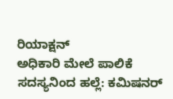ರಿಯಾಕ್ಷನ್‌
ಅಧಿಕಾರಿ ಮೇಲೆ ಪಾಲಿಕೆ ಸದಸ್ಯನಿಂದ ಹಲ್ಲೆ: ಕಮಿಷನರ್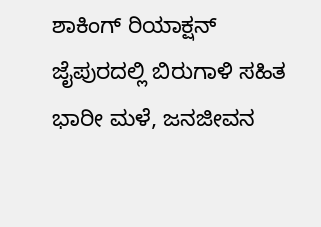ಶಾಕಿಂಗ್‌ ರಿಯಾಕ್ಷನ್‌
ಜೈಪುರದಲ್ಲಿ ಬಿರುಗಾಳಿ ಸಹಿತ ಭಾರೀ ಮಳೆ, ಜನಜೀವನ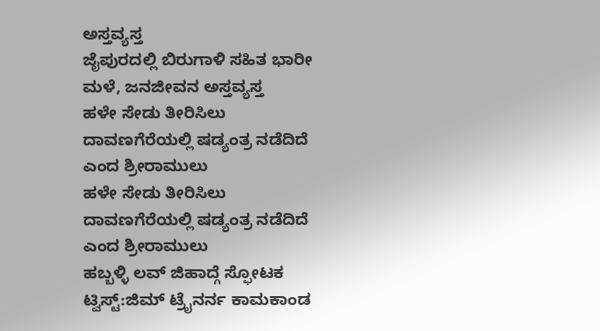ಅಸ್ತವ್ಯಸ್ತ
ಜೈಪುರದಲ್ಲಿ ಬಿರುಗಾಳಿ ಸಹಿತ ಭಾರೀ ಮಳೆ, ಜನಜೀವನ ಅಸ್ತವ್ಯಸ್ತ
ಹಳೇ ಸೇಡು ತೀರಿಸಿಲು ದಾವಣಗೆರೆಯಲ್ಲಿ ಷಡ್ಯಂತ್ರ ನಡೆದಿದೆ ಎಂದ ಶ್ರೀರಾಮುಲು
ಹಳೇ ಸೇಡು ತೀರಿಸಿಲು ದಾವಣಗೆರೆಯಲ್ಲಿ ಷಡ್ಯಂತ್ರ ನಡೆದಿದೆ ಎಂದ ಶ್ರೀರಾಮುಲು
ಹಬ್ಬಳ್ಳಿ ಲವ್ ಜಿಹಾದ್ಗೆ ಸ್ಫೋಟಕ ಟ್ವಿಸ್ಟ್:ಜಿಮ್ ಟ್ರೈನರ್ನ ಕಾಮಕಾಂಡ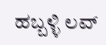ಹಬ್ಬಳ್ಳಿ ಲವ್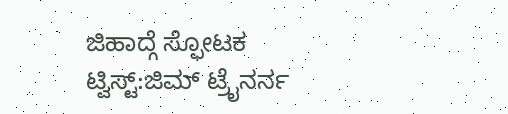ಜಿಹಾದ್ಗೆ ಸ್ಫೋಟಕ ಟ್ವಿಸ್ಟ್:ಜಿಮ್ ಟ್ರೈನರ್ನ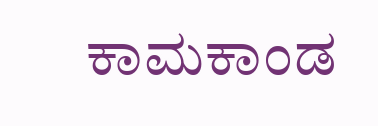ಕಾಮಕಾಂಡ